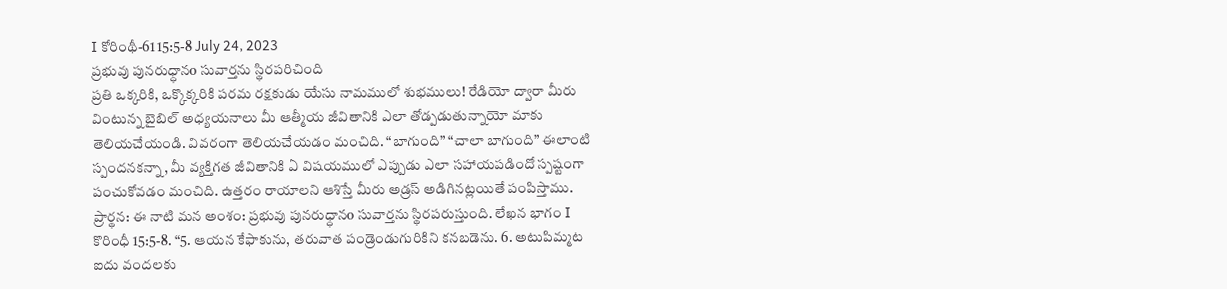I కోరింథీ-61 15:5-8 July 24, 2023
ప్రభువు పునరుధ్ధానo సువార్తను స్థిరపరిచింది
ప్రతి ఒక్కరికి, ఒక్కొక్కరికి పరమ రక్షకుడు యేసు నామములో శుభములు! రేడియో ద్వారా మీరు వింటున్న బైబిల్ అధ్యయనాలు మీ ఆత్మీయ జీవితానికి ఎలా తోడ్పడుతున్నాయో మాకు తెలియచేయండి. వివరంగా తెలియచేయడం మంచిది. “బాగుంది” “చాలా బాగుంది” ఈలాంటి స్పందనకన్నా, మీ వ్యక్తిగత జీవితానికి ఏ విషయములో ఎప్పుడు ఎలా సహాయపడిందో స్పష్టంగా పంచుకోవడం మంచిది. ఉత్తరం రాయాలని ఆశిస్తే మీరు అడ్రస్ అడిగినట్లయితే పంపిస్తాము. ప్రార్థన: ఈ నాటి మన అంశం: ప్రభువు పునరుధ్ధానo సువార్తను స్థిరపరుస్తుంది. లేఖన భాగం I కొరింధీ 15:5-8. “5. ఆయన కేఫాకును, తరువాత పండ్రెండుగురికిని కనబడెను. 6. అటుపిమ్మట ఐదు వందలకు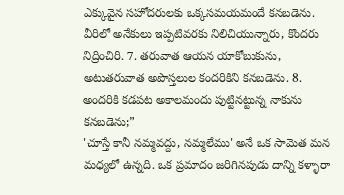ఎక్కువైన సహోదరులకు ఒక్కసమయమందే కనబడెను. వీరిలో అనేకులు ఇప్పటివరకు నిలిచియున్నారు, కొందరు నిద్రించిరి. 7. తరువాత ఆయన యాకోబుకును, అటుతరువాత అపొస్తలుల కందరికిని కనబడెను. 8. అందరికి కడపట అకాలమందు పుట్టినట్టున్న నాకును కనబడెను;”
'చూస్తే కానీ నమ్మవద్దు, నమ్మలేము' అనే ఒక సామెత మన మధ్యలో ఉన్నది. ఒక ప్రమాదం జరిగినపుడు దాన్ని కళ్ళారా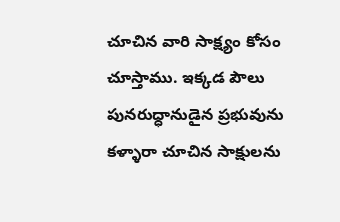చూచిన వారి సాక్ష్యం కోసం చూస్తాము. ఇక్కడ పౌలు పునరుధ్ధానుడైన ప్రభువును కళ్ళారా చూచిన సాక్షులను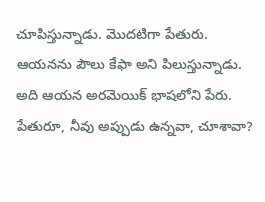చూపిస్తున్నాడు. మొదటిగా పేతురు. ఆయనను పౌలు కేఫా అని పిలుస్తున్నాడు. అది ఆయన అరమెయిక్ భాషలోని పేరు. పేతురూ, నీవు అప్పుడు ఉన్నవా, చూశావా?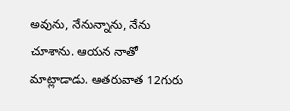అవును, నేనున్నాను, నేను చూశాను. ఆయన నాతో మాట్లాడాడు. ఆతరువాత 12గురు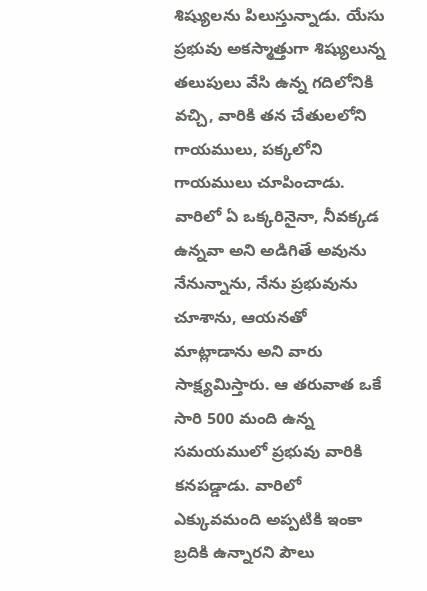శిష్యులను పిలుస్తున్నాడు. యేసు ప్రభువు అకస్మాత్తుగా శిష్యులున్న తలుపులు వేసి ఉన్న గదిలోనికి వచ్చి, వారికి తన చేతులలోని గాయములు, పక్కలోని గాయములు చూపించాడు. వారిలో ఏ ఒక్కరినైనా, నీవక్కడ ఉన్నవా అని అడిగితే అవును నేనున్నాను, నేను ప్రభువును చూశాను, ఆయనతో మాట్లాడాను అని వారు సాక్ష్యమిస్తారు. ఆ తరువాత ఒకే సారి 500 మంది ఉన్న సమయములో ప్రభువు వారికి కనపడ్డాడు. వారిలో ఎక్కువమంది అప్పటికి ఇంకా బ్రదికి ఉన్నారని పౌలు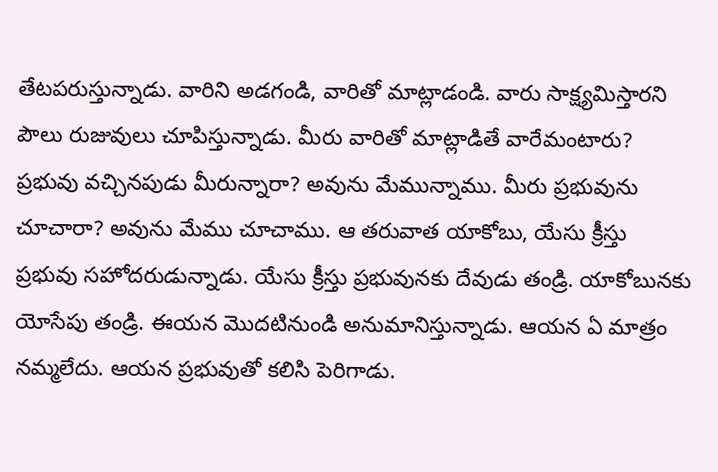తేటపరుస్తున్నాడు. వారిని అడగండి, వారితో మాట్లాడండి. వారు సాక్ష్యమిస్తారని పౌలు రుజువులు చూపిస్తున్నాడు. మీరు వారితో మాట్లాడితే వారేమంటారు? ప్రభువు వచ్చినపుడు మీరున్నారా? అవును మేమున్నాము. మీరు ప్రభువును చూచారా? అవును మేము చూచాము. ఆ తరువాత యాకోబు, యేసు క్రీస్తు ప్రభువు సహోదరుడున్నాడు. యేసు క్రీస్తు ప్రభువునకు దేవుడు తండ్రి. యాకోబునకు యోసేపు తండ్రి. ఈయన మొదటినుండి అనుమానిస్తున్నాడు. ఆయన ఏ మాత్రం నమ్మలేదు. ఆయన ప్రభువుతో కలిసి పెరిగాడు.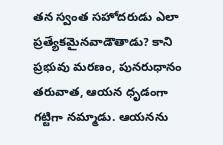తన స్వంత సహోదరుడు ఎలా ప్రత్యేకమైనవాడౌతాడు? కాని ప్రభువు మరణం, పునరుధానం తరువాత, ఆయన ధృడంగా గట్టిగా నమ్మాడు. ఆయనను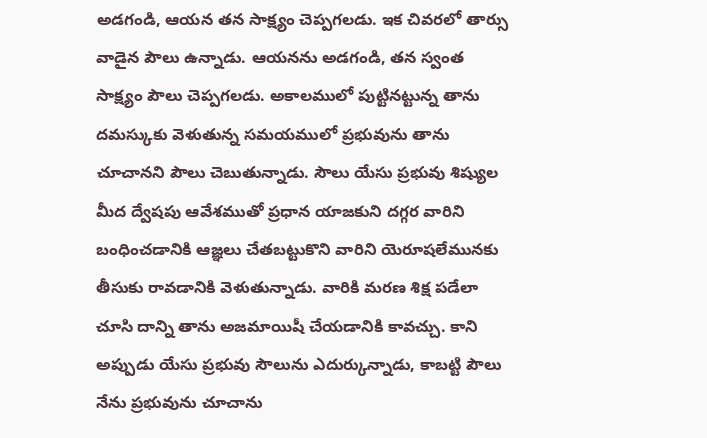అడగండి, ఆయన తన సాక్ష్యం చెప్పగలడు. ఇక చివరలో తార్సు వాడైన పౌలు ఉన్నాడు. ఆయనను అడగండి, తన స్వంత సాక్ష్యం పౌలు చెప్పగలడు. అకాలములో పుట్టినట్టున్న తాను దమస్కుకు వెళుతున్న సమయములో ప్రభువును తాను చూచానని పౌలు చెబుతున్నాడు. సౌలు యేసు ప్రభువు శిష్యుల మీద ద్వేషపు ఆవేశముతో ప్రధాన యాజకుని దగ్గర వారిని బంధించడానికి ఆజ్ఞలు చేతబట్టుకొని వారిని యెరూషలేమునకు తీసుకు రావడానికి వెళుతున్నాడు. వారికి మరణ శిక్ష పడేలా చూసి దాన్ని తాను అజమాయిషీ చేయడానికి కావచ్చు. కాని అప్పుడు యేసు ప్రభువు సౌలును ఎదుర్కున్నాడు, కాబట్టి పౌలు నేను ప్రభువును చూచాను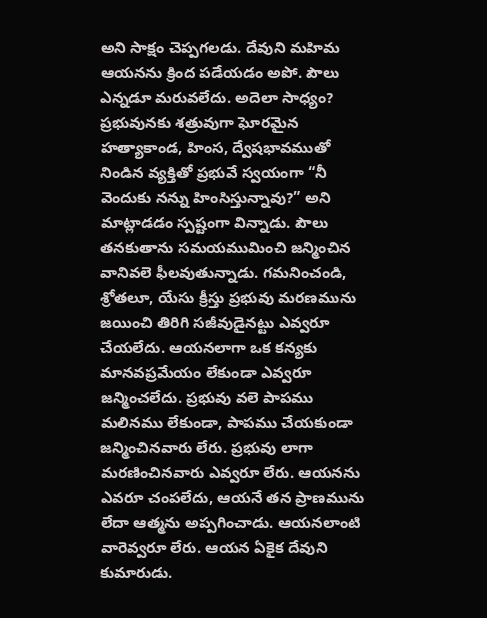అని సాక్షం చెప్పగలడు. దేవుని మహిమ ఆయనను క్రింద పడేయడం అపో. పౌలు ఎన్నడూ మరువలేదు. అదెలా సాధ్యం? ప్రభువునకు శత్రువుగా ఘోరమైన హత్యాకాండ, హింస, ద్వేషభావముతో నిండిన వ్యక్తితో ప్రభువే స్వయంగా “నీ వెందుకు నన్ను హింసిస్తున్నావు?” అని మాట్లాడడం స్పష్టంగా విన్నాడు. పౌలు తనకుతాను సమయముమించి జన్మించిన వానివలె ఫీలవుతున్నాడు. గమనించండి, శ్రోతలూ, యేసు క్రీస్తు ప్రభువు మరణమును జయించి తిరిగి సజీవుడైనట్టు ఎవ్వరూ చేయలేదు. ఆయనలాగా ఒక కన్యకు మానవప్రమేయం లేకుండా ఎవ్వరూ జన్మించలేదు. ప్రభువు వలె పాపము మలినము లేకుండా, పాపము చేయకుండా జన్మించినవారు లేరు. ప్రభువు లాగా మరణించినవారు ఎవ్వరూ లేరు. ఆయనను ఎవరూ చంపలేదు, ఆయనే తన ప్రాణమును లేదా ఆత్మను అప్పగించాడు. ఆయనలాంటి వారెవ్వరూ లేరు. ఆయన ఏకైక దేవుని కుమారుడు.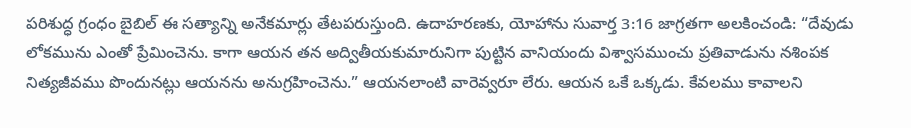పరిశుద్ధ గ్రంధం బైబిల్ ఈ సత్యాన్ని అనేకమార్లు తేటపరుస్తుంది. ఉదాహరణకు, యోహాను సువార్త 3:16 జాగ్రతగా అలకించండి: “దేవుడు లోకమును ఎంతో ప్రేమించెను. కాగా ఆయన తన అద్వితీయకుమారునిగా పుట్టిన వానియందు విశ్వాసముంచు ప్రతివాడును నశింపక నిత్యజీవము పొందునట్లు ఆయనను అనుగ్రహించెను.” ఆయనలాంటి వారెవ్వరూ లేరు. ఆయన ఒకే ఒక్కడు. కేవలము కావాలని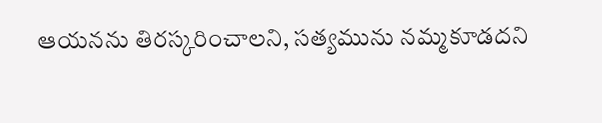ఆయనను తిరస్కరించాలని, సత్యమును నమ్మకూడదని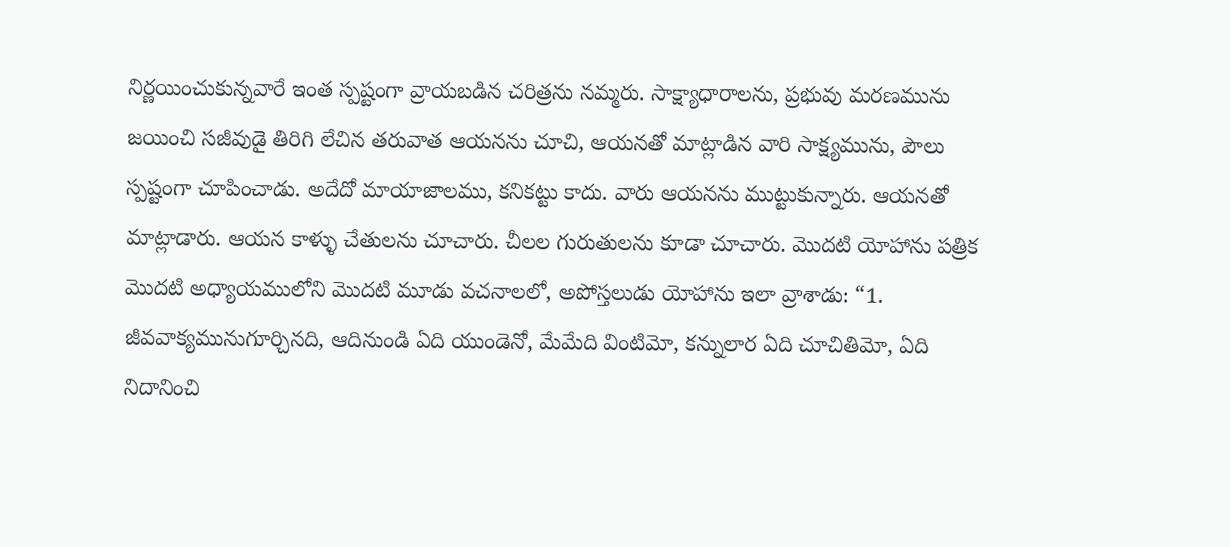నిర్ణయించుకున్నవారే ఇంత స్పష్టంగా వ్రాయబడిన చరిత్రను నమ్మరు. సాక్ష్యాధారాలను, ప్రభువు మరణమును జయించి సజీవుడై తిరిగి లేచిన తరువాత ఆయనను చూచి, ఆయనతో మాట్లాడిన వారి సాక్ష్యమును, పౌలు స్పష్టంగా చూపించాడు. అదేదో మాయాజాలము, కనికట్టు కాదు. వారు ఆయనను ముట్టుకున్నారు. ఆయనతో మాట్లాడారు. ఆయన కాళ్ళు చేతులను చూచారు. చీలల గురుతులను కూడా చూచారు. మొదటి యోహాను పత్రిక మొదటి అధ్యాయములోని మొదటి మూడు వచనాలలో, అపోస్తలుడు యోహాను ఇలా వ్రాశాడు: “1. జీవవాక్యమునుగూర్చినది, ఆదినుండి ఏది యుండెనో, మేమేది వింటిమో, కన్నులార ఏది చూచితిమో, ఏది నిదానించి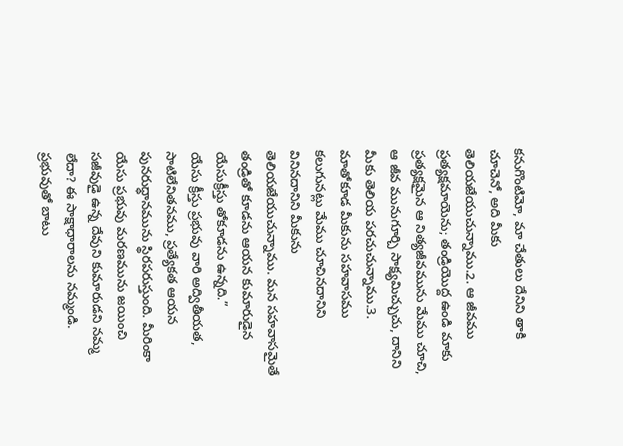కనుగొంటిమో, మా చేతులు దేనిని తాకి చూచెనో, అది మీకు తెలియజేయుచున్నాము.2. ఆ జీవము ప్రత్యక్షమాయెను; తండ్రియొద్ద ఉండి మాకు ప్రత్యక్షమైన ఆ నిత్యజీవమును మేము చూచి, ఆ జీవ మునుగూర్చి సాక్ష్యమిచ్చుచు, దానిని మీకు తెలియ పరచుచున్నాము.3. మాతోకూడ మీకును సహవాసము కలుగునట్లు మేము చూచినదానిని వినినదానిని మీకును తెలియజేయుచున్నాము. మన సహవాసమైతే తండ్రితో కూడను ఆయన కుమారుడైన యేసుక్రీస్తు తోకూడను ఉన్నది.”
యేసు క్రీస్తు ప్రభువు వారి అద్వితీయత, సాటిలేనితనము, ప్రత్యేకత ఆయన పునరుధ్ధానమును స్థిరపరుస్తుంది. మీరింకా యేసు ప్రభువు మరణమును జయించి సజీవుడై ఉన్న దేవుని కుమారుడని నమ్మ లేదా? ఈ సాక్షాధారాలను నమ్మండి. ప్రభువుతో బాటు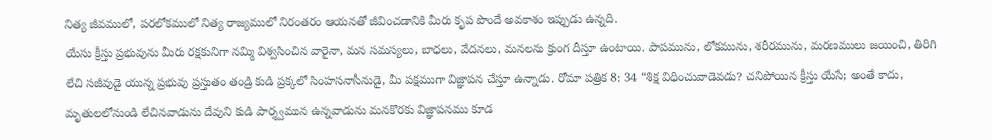నిత్య జీవములో, పరలోకములో నిత్య రాజ్యములో నిరంతరం ఆయనతో జీవించడానికి మీరు కృప పొందే అవకాశం ఇప్పుడు ఉన్నది.
యేసు క్రీస్తు ప్రభువును మీరు రక్షకునిగా నమ్మి విశ్వసించిన వారైనా, మన సమస్యలు, బాధలు, వేదనలు, మనలను క్రుంగ దీస్తూ ఉంటాయి. పాపమును, లోకమును, శరీరమును, మరణములు జయించి, తిరిగి లేచి సజీవుడై యున్న ప్రభువు ప్రస్తుతం తండ్రి కుడి ప్రక్కలో సింహసనాసీనుడై, మీ పక్షముగా విజ్ఞాపన చేస్తూ ఉన్నాడు. రోమా పత్రిక 8: 34 “శిక్ష విధించువాడెవడు? చనిపోయిన క్రీస్తు యేసే; అంతే కాదు, మృతులలోనుండి లేచినవాడును దేవుని కుడి పార్శ్వమున ఉన్నవాడును మనకొరకు విజ్ఞాపనము కూడ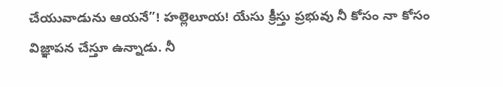చేయువాడును ఆయనే”! హల్లెలూయ! యేసు క్రీస్తు ప్రభువు నీ కోసం నా కోసం విజ్ఞాపన చేస్తూ ఉన్నాడు. నీ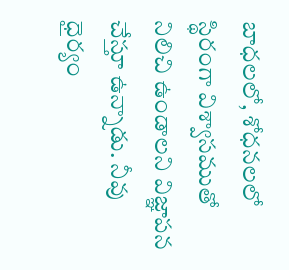బాధలలో, శోధనలలో స్థిరంగా విశ్వాసముతో నిలిచి ఉండాలని విజ్ఞాపన చేస్తూ ఉన్నాడు. నీవు ధైర్యం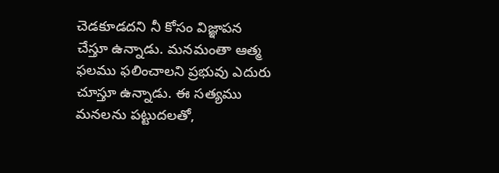చెడకూడదని నీ కోసం విజ్ఞాపన చేస్తూ ఉన్నాడు. మనమంతా ఆత్మ ఫలము ఫలించాలని ప్రభువు ఎదురు చూస్తూ ఉన్నాడు. ఈ సత్యము మనలను పట్టుదలతో,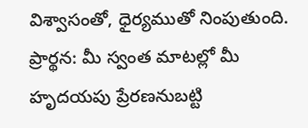విశ్వాసంతో, ధైర్యముతో నింపుతుంది.
ప్రార్థన: మీ స్వంత మాటల్లో మీ హృదయపు ప్రేరణనుబట్టి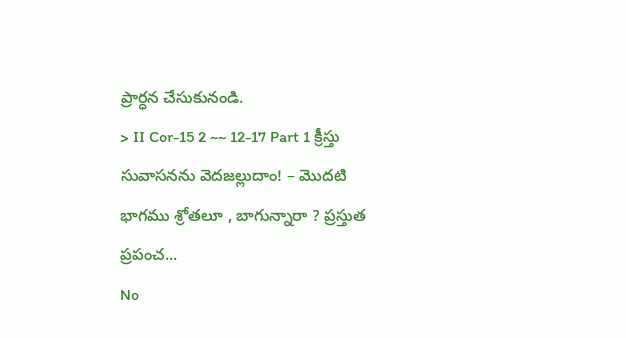ప్రార్ధన చేసుకునండి.
> II Cor-15 2 ~~ 12-17 Part 1 క్రీస్తు సువాసనను వెదజల్లుదాం! – మొదటి భాగము శ్రోతలూ , బాగున్నారా ? ప్రస్తుత ప్రపంచ...
No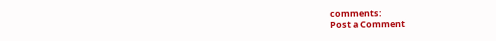comments:
Post a Comment